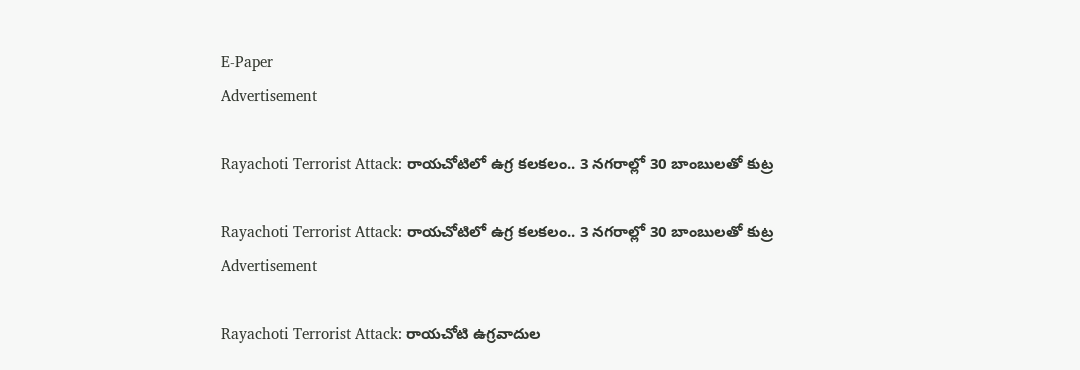E-Paper
Advertisement

Rayachoti Terrorist Attack: రాయచోటిలో ఉగ్ర కలకలం.. 3 నగరాల్లో 30 బాంబులతో కుట్ర

Rayachoti Terrorist Attack: రాయచోటిలో ఉగ్ర కలకలం.. 3 నగరాల్లో 30 బాంబులతో కుట్ర
Advertisement

Rayachoti Terrorist Attack: రాయచోటి ఉగ్రవాదుల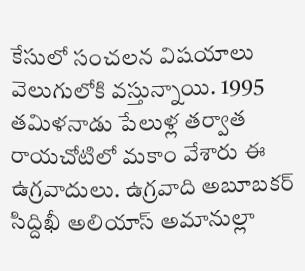కేసులో సంచలన విషయాలు వెలుగులోకి వస్తున్నాయి. 1995 తమిళనాడు పేలుళ్ల తర్వాత రాయచోటిలో మకాం వేశారు ఈ ఉగ్రవాదులు. ఉగ్రవాది అబూబకర్ సిద్దిఖీ అలియాస్ అమానుల్లా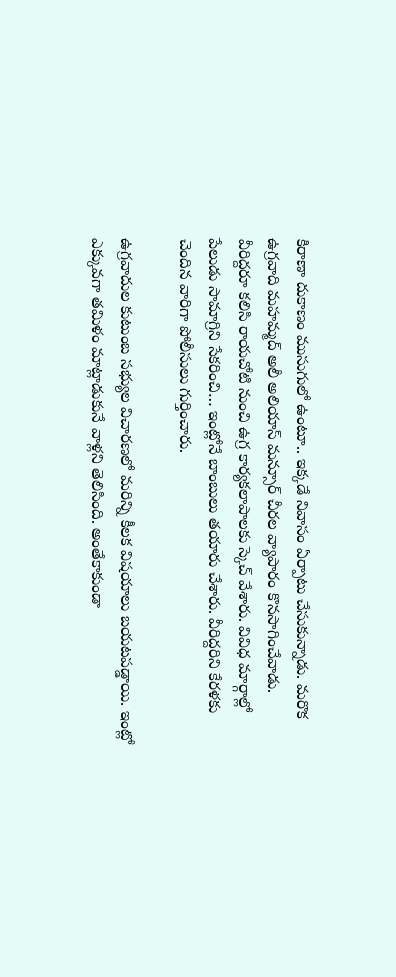కిరాణా దుకాణం ముసుగులో ఉంటూ.. ఇక్కడే నివాసం ఏర్పాటు చేసుకున్నాడు. మరొక ఉగ్రవాది మహమ్మద్ అలీ అలియాస్ మన్సూర్ చీరల వ్యాపారం కొనసాగించేవాడు. వీరిద్దరూ కలిసి రాయచోటి నుంచి ఉగ్ర కార్యకలాపాలకు స్కెచ్‌ వేశారు. వివిధ మార్గాల్లో పేలుడు సామాగ్రిని సేకరించి… ఇంట్లోనే బాంబులు తయారు చేశారు. వీరిద్దరిని కేరళకు చెందిన వారిగా పోలీసులు గుర్తించారు.

ఉగ్రవాదుల కుటుంబ సభ్యుల విచారణలో మరిన్ని కీలక విషయాలు బయటపడ్డాయి. ఇంట్లో ఎక్కువగా తమిళం మాట్లాడుకునే వాళ్లని తెలిసింది. అంతేకాకుండా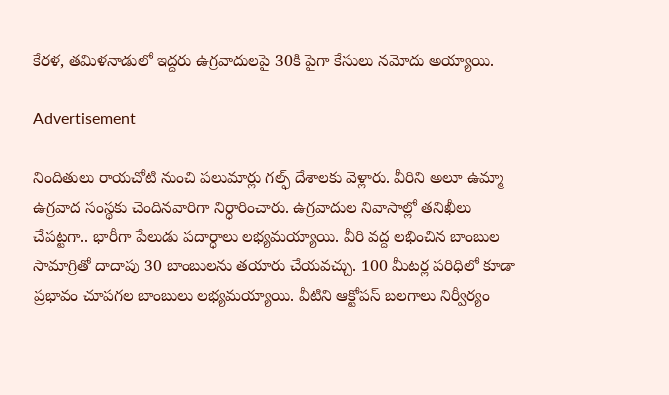కేరళ, తమిళనాడులో ఇద్దరు ఉగ్రవాదులపై 30కి పైగా కేసులు నమోదు అయ్యాయి.

Advertisement

నిందితులు రాయచోటి నుంచి పలుమార్లు గల్ఫ్ దేశాలకు వెళ్లారు. వీరిని అలూ ఉమ్మా ఉగ్రవాద సంస్థకు చెందినవారిగా నిర్ధారించారు. ఉగ్రవాదుల నివాసాల్లో తనిఖీలు చేపట్టగా.. భారీగా పేలుడు పదార్ధాలు లభ్యమయ్యాయి. వీరి వద్ద లభించిన బాంబుల సామాగ్రితో దాదాపు 30 బాంబులను తయారు చేయవచ్చు. 100 మీటర్ల పరిధిలో కూడా ప్రభావం చూపగల బాంబులు లభ్యమయ్యాయి. వీటిని ఆక్టోపస్ బలగాలు నిర్వీర్యం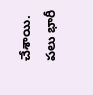చేశాయి. పలు భారీ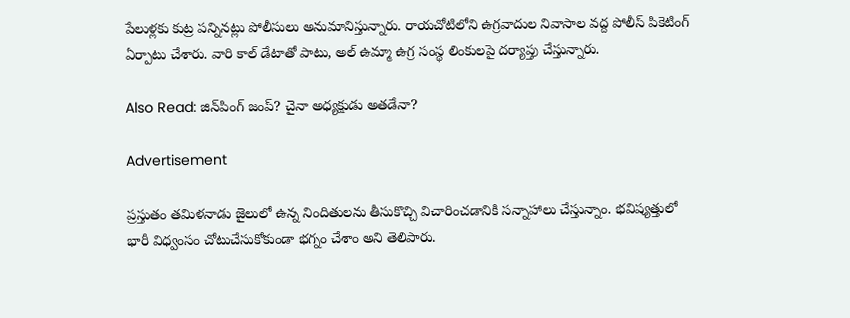పేలుళ్లకు కుట్ర పన్నినట్లు పోలీసులు అనుమానిస్తున్నారు. రాయచోటిలోని ఉగ్రవాదుల నివాసాల వద్ద పోలీస్ పికెటింగ్ ఏర్పాటు చేశారు. వారి కాల్ డేటాతో పాటు, అల్ ఉమ్మా ఉగ్ర సంస్థ లింకులపై దర్యాప్తు చేస్తున్నారు.

Also Read: జిన్‌పింగ్ జంప్? చైనా అధ్యక్షుడు అతడేనా?

Advertisement

ప్రస్తుతం తమిళనాడు జైలులో ఉన్న నిందితులను తీసుకొచ్చి విచారించడానికి సన్నాహాలు చేస్తున్నాం. భవిష్యత్తులో భారీ విధ్వంసం చోటుచేసుకోకుండా భగ్నం చేశాం అని తెలిపారు.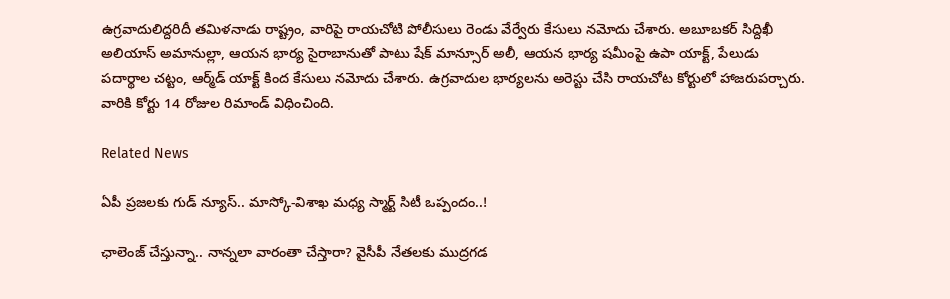ఉగ్రవాదులిద్దరిదీ తమిళనాడు రాష్ట్రం, వారిపై రాయచోటి పోలీసులు రెండు వేర్వేరు కేసులు నమోదు చేశారు. అబూబకర్ సిద్దిఖీ అలియాస్ అమానుల్లా, ఆయన భార్య సైరాబానుతో పాటు షేక్ మాన్సూర్ అలీ, ఆయన భార్య షమీంపై ఉపా యాక్ట్, పేలుడు పదార్థాల చట్టం, ఆర్మ్‌డ్ యాక్ట్ కింద కేసులు నమోదు చేశారు. ఉగ్రవాదుల భార్యలను అరెస్టు చేసి రాయచోట కోర్టులో హాజరుపర్చారు. వారికి కోర్టు 14 రోజుల రిమాండ్ విధించింది.

Related News

ఏపీ ప్రజలకు గుడ్ న్యూస్.. మాస్కో-విశాఖ మధ్య స్మార్ట్ సిటీ ఒప్పందం..!

ఛాలెంజ్ చేస్తున్నా.. నాన్నలా వారంతా చేస్తారా? వైసీపీ నేతలకు ముద్రగడ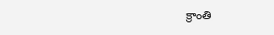క్రాంతి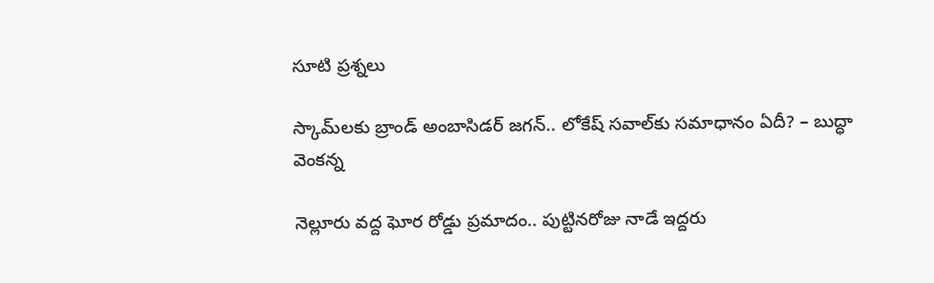సూటి ప్రశ్నలు

స్కామ్‌లకు బ్రాండ్ అంబాసిడర్ జగన్.. లోకేష్ సవాల్‌కు సమాధానం ఏదీ? – బుద్ధా వెంకన్న

నెల్లూరు వద్ద ఘోర రోడ్డు ప్రమాదం.. పుట్టినరోజు నాడే ఇద్దరు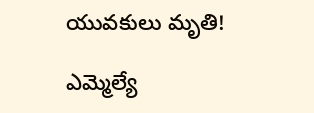యువకులు మృతి!

ఎమ్మెల్యే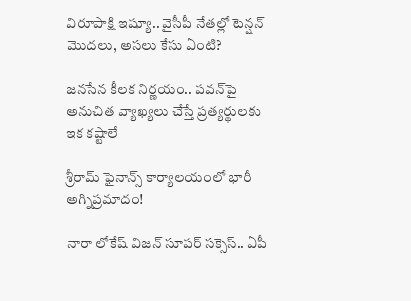విరూపాక్షి ఇష్యూ.. వైసీపీ నేతల్లో టెన్షన్ మొదలు, అసలు కేసు ఏంటి?

జనసేన కీలక నిర్ణయం.. పవన్‌పై అనుచిత వ్యాఖ్యలు చేస్తే ప్రత్యర్థులకు ఇక కష్టాలే

శ్రీరామ్ ఫైనాన్స్ కార్యాలయంలో భారీ అగ్నిప్రమాదం!

నారా లోకేష్ విజన్ సూపర్ సక్సెస్.. ఏపీ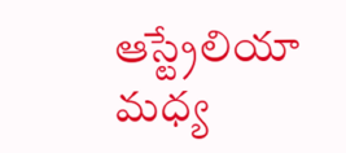ఆస్ట్రేలియా మధ్య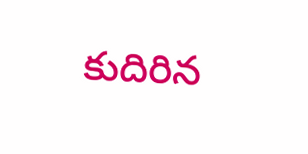కుదిరిన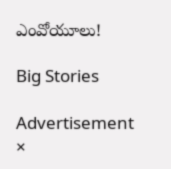ఎంవోయూలు!

Big Stories

Advertisement
×